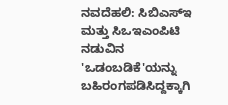ನವದೆಹಲಿ: ಸಿಬಿಎಸ್ಇ ಮತ್ತು ಸಿಒಇಎಂಪಿಟಿ ನಡುವಿನ 'ಒಡಂಬಡಿಕೆ'ಯನ್ನು ಬಹಿರಂಗಪಡಿಸಿದ್ದಕ್ಕಾಗಿ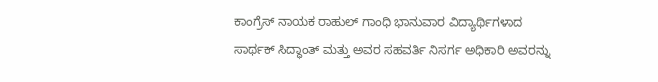ಕಾಂಗ್ರೆಸ್ ನಾಯಕ ರಾಹುಲ್ ಗಾಂಧಿ ಭಾನುವಾರ ವಿದ್ಯಾರ್ಥಿಗಳಾದ ಸಾರ್ಥಕ್ ಸಿದ್ಧಾಂತ್ ಮತ್ತು ಅವರ ಸಹವರ್ತಿ ನಿಸರ್ಗ ಅಧಿಕಾರಿ ಅವರನ್ನು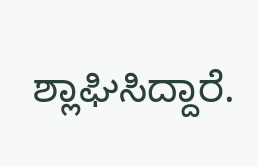ಶ್ಲಾಘಿಸಿದ್ದಾರೆ.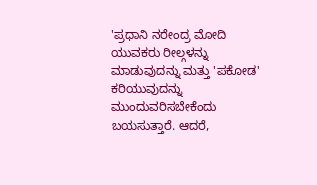'ಪ್ರಧಾನಿ ನರೇಂದ್ರ ಮೋದಿ ಯುವಕರು ರೀಲ್ಗಳನ್ನು ಮಾಡುವುದನ್ನು ಮತ್ತು 'ಪಕೋಡ' ಕರಿಯುವುದನ್ನು ಮುಂದುವರಿಸಬೇಕೆಂದು ಬಯಸುತ್ತಾರೆ. ಆದರೆ,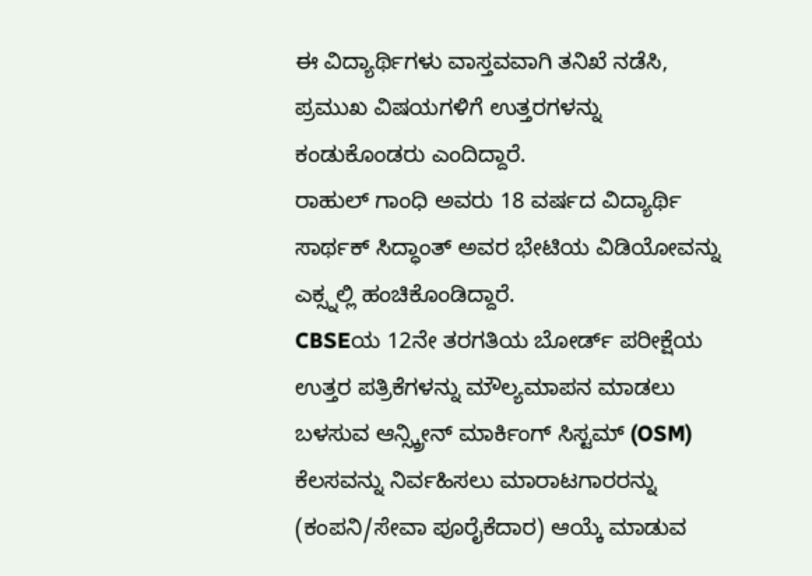ಈ ವಿದ್ಯಾರ್ಥಿಗಳು ವಾಸ್ತವವಾಗಿ ತನಿಖೆ ನಡೆಸಿ, ಪ್ರಮುಖ ವಿಷಯಗಳಿಗೆ ಉತ್ತರಗಳನ್ನು ಕಂಡುಕೊಂಡರು ಎಂದಿದ್ದಾರೆ.
ರಾಹುಲ್ ಗಾಂಧಿ ಅವರು 18 ವರ್ಷದ ವಿದ್ಯಾರ್ಥಿ ಸಾರ್ಥಕ್ ಸಿದ್ಧಾಂತ್ ಅವರ ಭೇಟಿಯ ವಿಡಿಯೋವನ್ನು ಎಕ್ಸ್ನಲ್ಲಿ ಹಂಚಿಕೊಂಡಿದ್ದಾರೆ.
CBSEಯ 12ನೇ ತರಗತಿಯ ಬೋರ್ಡ್ ಪರೀಕ್ಷೆಯ ಉತ್ತರ ಪತ್ರಿಕೆಗಳನ್ನು ಮೌಲ್ಯಮಾಪನ ಮಾಡಲು ಬಳಸುವ ಆನ್ಸ್ಕ್ರೀನ್ ಮಾರ್ಕಿಂಗ್ ಸಿಸ್ಟಮ್ (OSM) ಕೆಲಸವನ್ನು ನಿರ್ವಹಿಸಲು ಮಾರಾಟಗಾರರನ್ನು (ಕಂಪನಿ/ಸೇವಾ ಪೂರೈಕೆದಾರ) ಆಯ್ಕೆ ಮಾಡುವ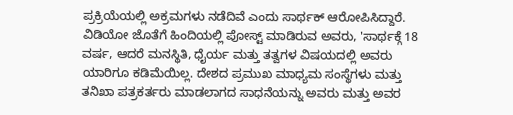ಪ್ರಕ್ರಿಯೆಯಲ್ಲಿ ಅಕ್ರಮಗಳು ನಡೆದಿವೆ ಎಂದು ಸಾರ್ಥಕ್ ಆರೋಪಿಸಿದ್ದಾರೆ.
ವಿಡಿಯೋ ಜೊತೆಗೆ ಹಿಂದಿಯಲ್ಲಿ ಪೋಸ್ಟ್ ಮಾಡಿರುವ ಅವರು, 'ಸಾರ್ಥಕ್ಗೆ 18 ವರ್ಷ, ಆದರೆ ಮನಸ್ಥಿತಿ, ಧೈರ್ಯ ಮತ್ತು ತತ್ವಗಳ ವಿಷಯದಲ್ಲಿ ಅವರು ಯಾರಿಗೂ ಕಡಿಮೆಯಿಲ್ಲ. ದೇಶದ ಪ್ರಮುಖ ಮಾಧ್ಯಮ ಸಂಸ್ಥೆಗಳು ಮತ್ತು ತನಿಖಾ ಪತ್ರಕರ್ತರು ಮಾಡಲಾಗದ ಸಾಧನೆಯನ್ನು ಅವರು ಮತ್ತು ಅವರ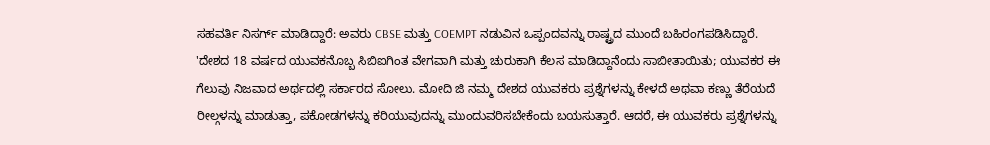ಸಹವರ್ತಿ ನಿಸರ್ಗ್ ಮಾಡಿದ್ದಾರೆ: ಅವರು CBSE ಮತ್ತು COEMPT ನಡುವಿನ ಒಪ್ಪಂದವನ್ನು ರಾಷ್ಟ್ರದ ಮುಂದೆ ಬಹಿರಂಗಪಡಿಸಿದ್ದಾರೆ.
'ದೇಶದ 18 ವರ್ಷದ ಯುವಕನೊಬ್ಬ ಸಿಬಿಐಗಿಂತ ವೇಗವಾಗಿ ಮತ್ತು ಚುರುಕಾಗಿ ಕೆಲಸ ಮಾಡಿದ್ದಾನೆಂದು ಸಾಬೀತಾಯಿತು; ಯುವಕರ ಈ ಗೆಲುವು ನಿಜವಾದ ಅರ್ಥದಲ್ಲಿ ಸರ್ಕಾರದ ಸೋಲು. ಮೋದಿ ಜಿ ನಮ್ಮ ದೇಶದ ಯುವಕರು ಪ್ರಶ್ನೆಗಳನ್ನು ಕೇಳದೆ ಅಥವಾ ಕಣ್ಣು ತೆರೆಯದೆ ರೀಲ್ಗಳನ್ನು ಮಾಡುತ್ತಾ, ಪಕೋಡಗಳನ್ನು ಕರಿಯುವುದನ್ನು ಮುಂದುವರಿಸಬೇಕೆಂದು ಬಯಸುತ್ತಾರೆ. ಆದರೆ, ಈ ಯುವಕರು ಪ್ರಶ್ನೆಗಳನ್ನು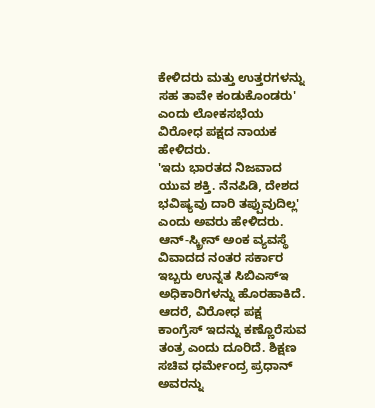ಕೇಳಿದರು ಮತ್ತು ಉತ್ತರಗಳನ್ನು ಸಹ ತಾವೇ ಕಂಡುಕೊಂಡರು' ಎಂದು ಲೋಕಸಭೆಯ ವಿರೋಧ ಪಕ್ಷದ ನಾಯಕ ಹೇಳಿದರು.
'ಇದು ಭಾರತದ ನಿಜವಾದ ಯುವ ಶಕ್ತಿ. ನೆನಪಿಡಿ, ದೇಶದ ಭವಿಷ್ಯವು ದಾರಿ ತಪ್ಪುವುದಿಲ್ಲ' ಎಂದು ಅವರು ಹೇಳಿದರು.
ಆನ್-ಸ್ಕ್ರೀನ್ ಅಂಕ ವ್ಯವಸ್ಥೆ ವಿವಾದದ ನಂತರ ಸರ್ಕಾರ ಇಬ್ಬರು ಉನ್ನತ ಸಿಬಿಎಸ್ಇ ಅಧಿಕಾರಿಗಳನ್ನು ಹೊರಹಾಕಿದೆ. ಆದರೆ, ವಿರೋಧ ಪಕ್ಷ ಕಾಂಗ್ರೆಸ್ ಇದನ್ನು ಕಣ್ಣೊರೆಸುವ ತಂತ್ರ ಎಂದು ದೂರಿದೆ. ಶಿಕ್ಷಣ ಸಚಿವ ಧರ್ಮೇಂದ್ರ ಪ್ರಧಾನ್ ಅವರನ್ನು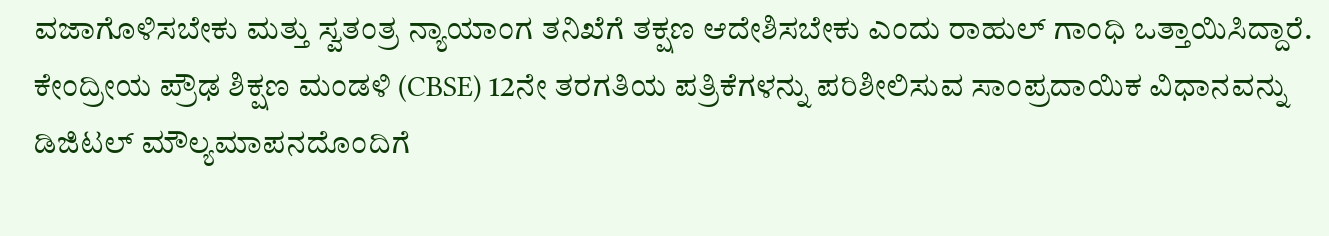ವಜಾಗೊಳಿಸಬೇಕು ಮತ್ತು ಸ್ವತಂತ್ರ ನ್ಯಾಯಾಂಗ ತನಿಖೆಗೆ ತಕ್ಷಣ ಆದೇಶಿಸಬೇಕು ಎಂದು ರಾಹುಲ್ ಗಾಂಧಿ ಒತ್ತಾಯಿಸಿದ್ದಾರೆ.
ಕೇಂದ್ರೀಯ ಪ್ರೌಢ ಶಿಕ್ಷಣ ಮಂಡಳಿ (CBSE) 12ನೇ ತರಗತಿಯ ಪತ್ರಿಕೆಗಳನ್ನು ಪರಿಶೀಲಿಸುವ ಸಾಂಪ್ರದಾಯಿಕ ವಿಧಾನವನ್ನು ಡಿಜಿಟಲ್ ಮೌಲ್ಯಮಾಪನದೊಂದಿಗೆ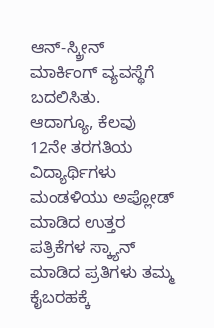ಆನ್-ಸ್ಕ್ರೀನ್ ಮಾರ್ಕಿಂಗ್ ವ್ಯವಸ್ಥೆಗೆ ಬದಲಿಸಿತು.
ಆದಾಗ್ಯೂ, ಕೆಲವು 12ನೇ ತರಗತಿಯ ವಿದ್ಯಾರ್ಥಿಗಳು ಮಂಡಳಿಯು ಅಪ್ಲೋಡ್ ಮಾಡಿದ ಉತ್ತರ ಪತ್ರಿಕೆಗಳ ಸ್ಕ್ಯಾನ್ ಮಾಡಿದ ಪ್ರತಿಗಳು ತಮ್ಮ ಕೈಬರಹಕ್ಕೆ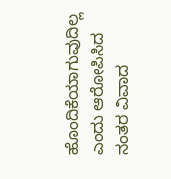ಹೊಂದಿಕೆಯಾಗುವುದಿಲ್ಲ ಎಂದು ಆರೋಪಿಸಿದ ನಂತರ ವಿವಾದ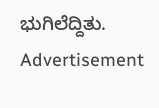ಭುಗಿಲೆದ್ದಿತು.
Advertisement